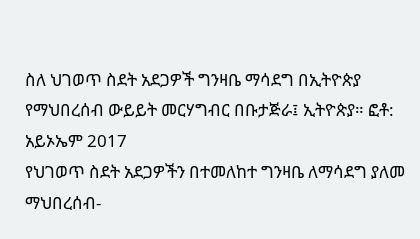ስለ ህገወጥ ስደት አደጋዎች ግንዛቤ ማሳደግ በኢትዮጵያ
የማህበረሰብ ውይይት መርሃግብር በቡታጅራ፤ ኢትዮጵያ። ፎቶ: አይኦኤም 2017
የህገወጥ ስደት አደጋዎችን በተመለከተ ግንዛቤ ለማሳደግ ያለመ ማህበረሰብ-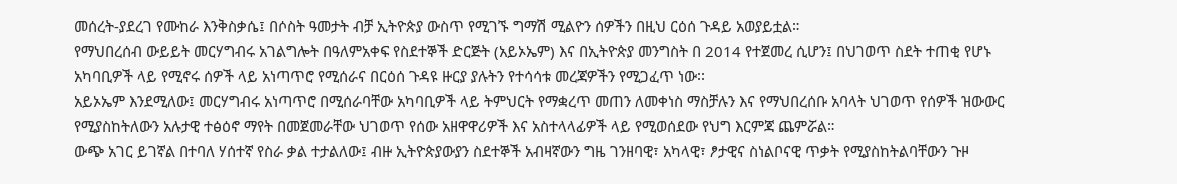መሰረት-ያደረገ የሙከራ እንቅስቃሴ፤ በሶስት ዓመታት ብቻ ኢትዮጵያ ውስጥ የሚገኙ ግማሽ ሚልዮን ሰዎችን በዚህ ርዕሰ ጉዳይ አወያይቷል።
የማህበረሰብ ውይይት መርሃግብሩ አገልግሎት በዓለምአቀፍ የስደተኞች ድርጅት (አይኦኤም) እና በኢትዮጵያ መንግስት በ 2014 የተጀመረ ሲሆን፤ በህገወጥ ስደት ተጠቂ የሆኑ አካባቢዎች ላይ የሚኖሩ ሰዎች ላይ አነጣጥሮ የሚሰራና በርዕሰ ጉዳዩ ዙርያ ያሉትን የተሳሳቱ መረጃዎችን የሚጋፈጥ ነው፡፡
አይኦኤም እንደሚለው፤ መርሃግብሩ አነጣጥሮ በሚሰራባቸው አካባቢዎች ላይ ትምህርት የማቋረጥ መጠን ለመቀነስ ማስቻሉን እና የማህበረሰቡ አባላት ህገወጥ የሰዎች ዝውውር የሚያስከትለውን አሉታዊ ተፅዕኖ ማየት በመጀመራቸው ህገወጥ የሰው አዘዋዋሪዎች እና አስተላላፊዎች ላይ የሚወሰደው የህግ እርምጃ ጨምሯል።
ውጭ አገር ይገኛል በተባለ ሃሰተኛ የስራ ቃል ተታልለው፤ ብዙ ኢትዮጵያውያን ስደተኞች አብዛኛውን ግዜ ገንዘባዊ፣ አካላዊ፣ ፆታዊና ስነልቦናዊ ጥቃት የሚያስከትልባቸውን ጉዞ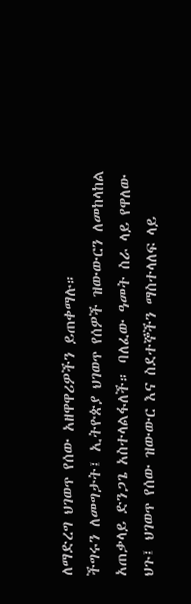ለማድረግ ህገወጥ የሰው አዘዋዋሪዎችን ይጠቀማሉ።
ችግሩን ለመግታት፤ ኢትዮጵያ ህገወጥ የሰዎች ዝውውርን ለመከላከል አጠቃላይ ድንጋጌ አስተላልፋለች። ባለፈው ዓመት ስራ ላይ የዋለው ህጉ፤ ህገወጥ የሰው ዝውውር እና ስደተኞችን ማስተላለፍ ላይ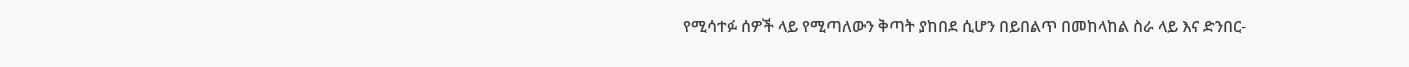የሚሳተፉ ሰዎች ላይ የሚጣለውን ቅጣት ያከበደ ሲሆን በይበልጥ በመከላከል ስራ ላይ እና ድንበር-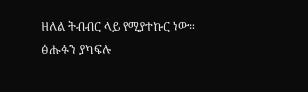ዘለል ትብብር ላይ የሚያተኩር ነው።
ፅሑፉን ያካፍሉ